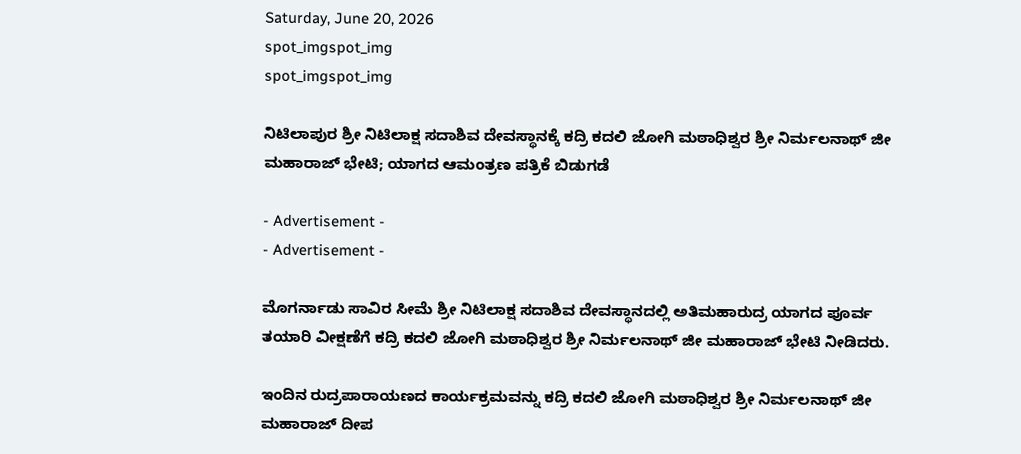Saturday, June 20, 2026
spot_imgspot_img
spot_imgspot_img

ನಿಟಿಲಾಪುರ ಶ್ರೀ ನಿಟಿಲಾಕ್ಷ ಸದಾಶಿವ ದೇವಸ್ಥಾನಕ್ಕೆ ಕದ್ರಿ ಕದಲಿ ಜೋಗಿ ಮಠಾಧಿಶ್ವರ ಶ್ರೀ ನಿರ್ಮಲನಾಥ್ ಜೀ ಮಹಾರಾಜ್ ಭೇಟಿ; ಯಾಗದ ಆಮಂತ್ರಣ ಪತ್ರಿಕೆ ಬಿಡುಗಡೆ

- Advertisement -
- Advertisement -

ಮೊಗರ್ನಾಡು ಸಾವಿರ ಸೀಮೆ ಶ್ರೀ ನಿಟಿಲಾಕ್ಷ ಸದಾಶಿವ ದೇವಸ್ಥಾನದಲ್ಲಿ ಅತಿಮಹಾರುದ್ರ ಯಾಗದ ಪೂರ್ವ ತಯಾರಿ ವೀಕ್ಷಣೆಗೆ ಕದ್ರಿ ಕದಲಿ ಜೋಗಿ ಮಠಾಧಿಶ್ವರ ಶ್ರೀ ನಿರ್ಮಲನಾಥ್ ಜೀ ಮಹಾರಾಜ್ ಭೇಟಿ ನೀಡಿದರು.

ಇಂದಿನ ರುದ್ರಪಾರಾಯಣದ ಕಾರ್ಯಕ್ರಮವನ್ನು ಕದ್ರಿ ಕದಲಿ ಜೋಗಿ ಮಠಾಧಿಶ್ವರ ಶ್ರೀ ನಿರ್ಮಲನಾಥ್ ಜೀ ಮಹಾರಾಜ್ ದೀಪ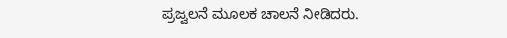ಪ್ರಜ್ವಲನೆ ಮೂಲಕ ಚಾಲನೆ ನೀಡಿದರು.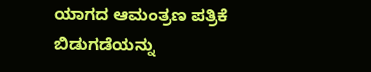ಯಾಗದ ಆಮಂತ್ರಣ ಪತ್ರಿಕೆ ಬಿಡುಗಡೆಯನ್ನು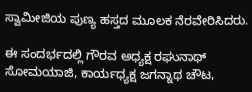ಸ್ವಾಮೀಜಿಯ ಪುಣ್ಯ ಹಸ್ತದ ಮೂಲಕ ನೆರವೇರಿಸಿದರು.

ಈ ಸಂದರ್ಭದಲ್ಲಿ ಗೌರವ ಅಧ್ಯಕ್ಷ ರಘುನಾಥ್ ಸೋಮಯಾಜಿ, ಕಾರ್ಯಧ್ಯಕ್ಷ ಜಗನ್ನಾಥ ಚೌಟ,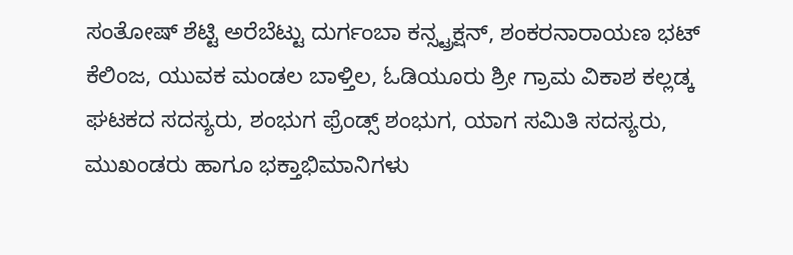ಸಂತೋಷ್ ಶೆಟ್ಟಿ ಅರೆಬೆಟ್ಟು ದುರ್ಗಂಬಾ ಕನ್ಸ್ಟ್ರಕ್ಷನ್, ಶಂಕರನಾರಾಯಣ ಭಟ್ ಕೆಲಿಂಜ, ಯುವಕ ಮಂಡಲ ಬಾಳ್ತಿಲ, ಓಡಿಯೂರು ಶ್ರೀ ಗ್ರಾಮ ವಿಕಾಶ ಕಲ್ಲಡ್ಕ ಘಟಕದ ಸದಸ್ಯರು, ಶಂಭುಗ ಫ್ರೆಂಡ್ಸ್ ಶಂಭುಗ, ಯಾಗ ಸಮಿತಿ ಸದಸ್ಯರು, ಮುಖಂಡರು ಹಾಗೂ ಭಕ್ತಾಭಿಮಾನಿಗಳು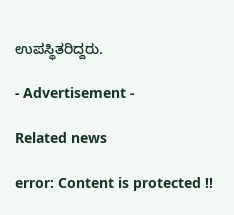ಉಪಸ್ಥಿತರಿದ್ದರು.

- Advertisement -

Related news

error: Content is protected !!